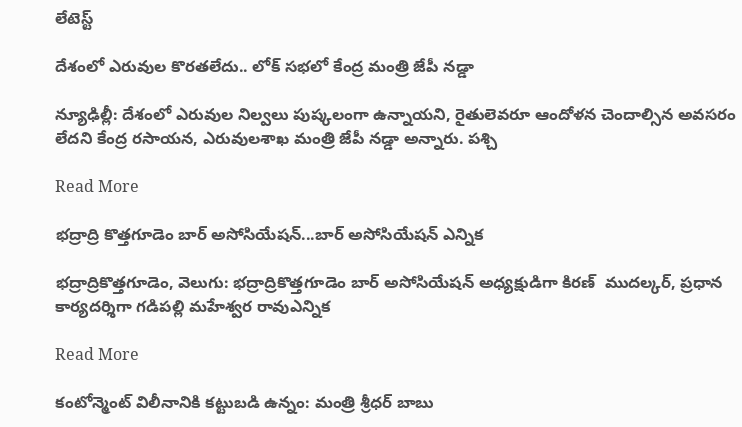లేటెస్ట్

దేశంలో ఎరువుల కొరతలేదు.. లోక్ సభలో కేంద్ర మంత్రి జేపీ నడ్డా

న్యూఢిల్లీ: దేశంలో ఎరువుల నిల్వలు పుష్కలంగా ఉన్నాయని, రైతులెవరూ ఆందోళన చెందాల్సిన అవసరం లేదని కేంద్ర రసాయన, ఎరువులశాఖ మంత్రి జేపీ నడ్డా అన్నారు. పశ్చి

Read More

భద్రాద్రి కొత్తగూడెం బార్ అసోసియేషన్...బార్ అసోసియేషన్ ఎన్నిక

భద్రాద్రికొత్తగూడెం, వెలుగు: భద్రాద్రికొత్తగూడెం బార్ అసోసియేషన్ అధ్యక్షుడిగా కిరణ్  ముదల్కర్, ప్రధాన కార్యదర్శిగా గడిపల్లి మహేశ్వర రావుఎన్నిక

Read More

కంటోన్మెంట్ విలీనానికి కట్టుబడి ఉన్నం: మంత్రి శ్రీధర్ బాబు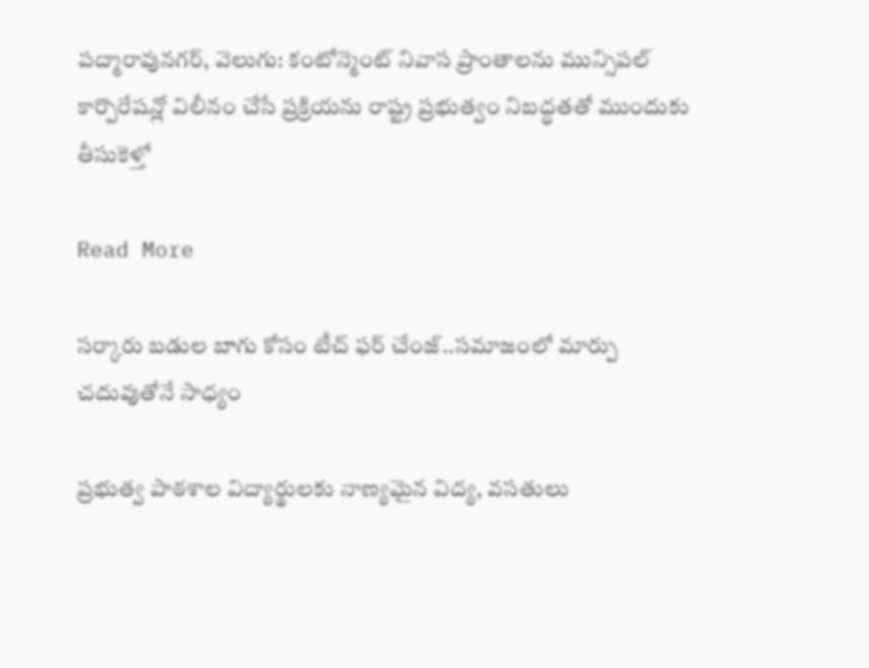పద్మారావునగర్, వెలుగు: కంటోన్మెంట్ నివాస ప్రాంతాలను మున్సిపల్ కార్పొరేషన్లో విలీనం చేసే ప్రక్రియను రాష్ట్ర ప్రభుత్వం నిబద్ధతతో ముందుకు తీసుకెళ్తో

Read More

సర్కారు బడుల బాగు కోసం టీచ్ ఫర్ చేంజ్..సమాజంలో మార్పు చదువుతోనే సాధ్యం

ప్రభుత్వ పాఠశాల విద్యార్థులకు నాణ్యమైన విద్య, వసతులు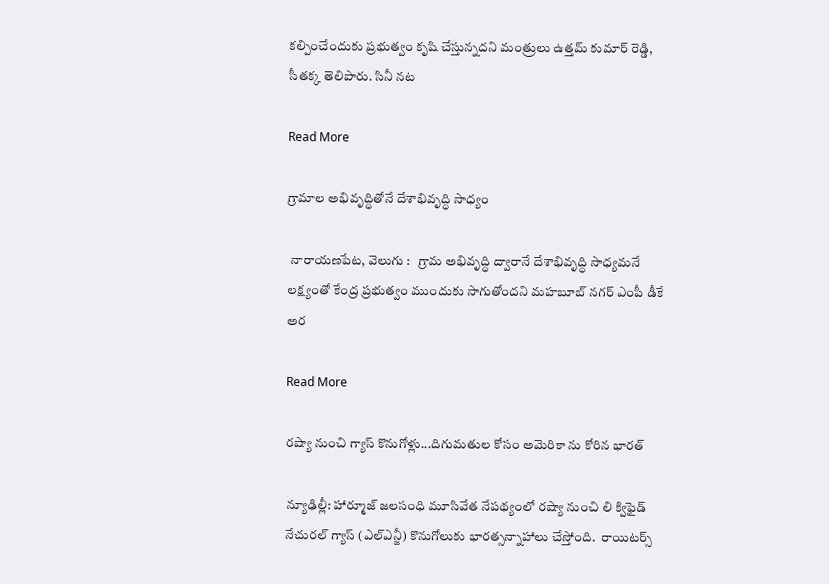కల్పించేందుకు ప్రభుత్వం కృషి చేస్తున్నదని మంత్రులు ఉత్తమ్ కుమార్ రెడ్డి, సీతక్క తెలిపారు. సినీ నట

Read More

గ్రామాల అభివృద్ధితోనే దేశాభివృద్ధి సాధ్యం

 నారాయణపేట, వెలుగు :   గ్రామ అభివృద్ధి ద్వారానే దేశాభివృద్ధి సాధ్యమనే లక్ష్యంతో కేంద్ర ప్రభుత్వం ముందుకు సాగుతోందని మహబూబ్ నగర్ ఎంపీ డీకే అర

Read More

రష్యా నుంచి గ్యాస్ కొనుగోళ్లు...దిగుమతుల కోసం అమెరికా ను కోరిన భారత్

న్యూఢిల్లీ: హార్మూజ్ జలసంధి మూసివేత నేపథ్యంలో రష్యా నుంచి లి క్విఫైడ్ నేచురల్ గ్యాస్ (ఎల్ఎన్జీ) కొనుగోలుకు భారత్సన్నాహాలు చేస్తోంది.  రాయిటర్స్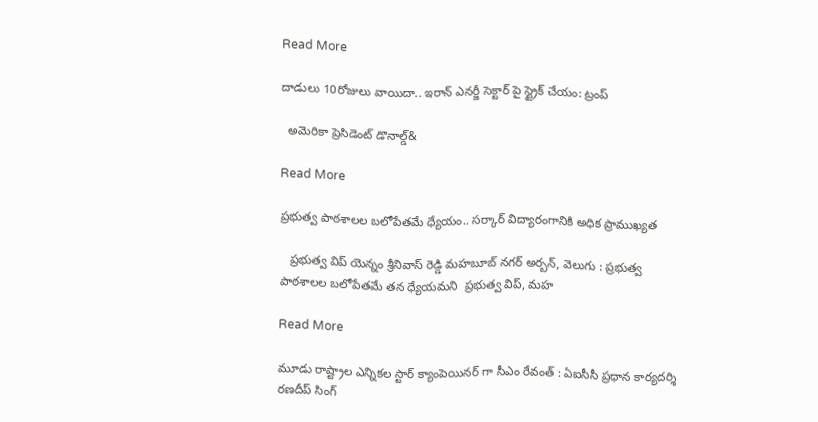Read More

దాడులు 10రోజులు వాయిదా.. ఇరాన్ ఎనర్జీ సెక్టార్ పై స్ట్రైక్ చేయం: ట్రంప్

  అమెరికా ప్రెసిడెంట్ డొనాల్డ్‌‌‌‌‌‌‌‌‌‌‌‌‌‌‌‌‌‌&

Read More

ప్రభుత్వ పాఠశాలల బలోపేతమే ధ్యేయం.. సర్కార్ విద్యారంగానికి అధిక ప్రాముఖ్యత

   ప్రభుత్వ విప్ యెన్నం శ్రీనివాస్ రెడ్డి మహబూబ్ నగర్ అర్బన్, వెలుగు : ప్రభుత్వ పాఠశాలల బలోపేతమే తన ధ్యేయమని  ప్రభుత్వ విప్, మహ

Read More

మూడు రాష్ట్రాల ఎన్నికల స్టార్ క్యాంపెయినర్ గా సీఎం రేవంత్ : ఏఐసీసీ ప్రధాన కార్యదర్శి రణదీప్ సింగ్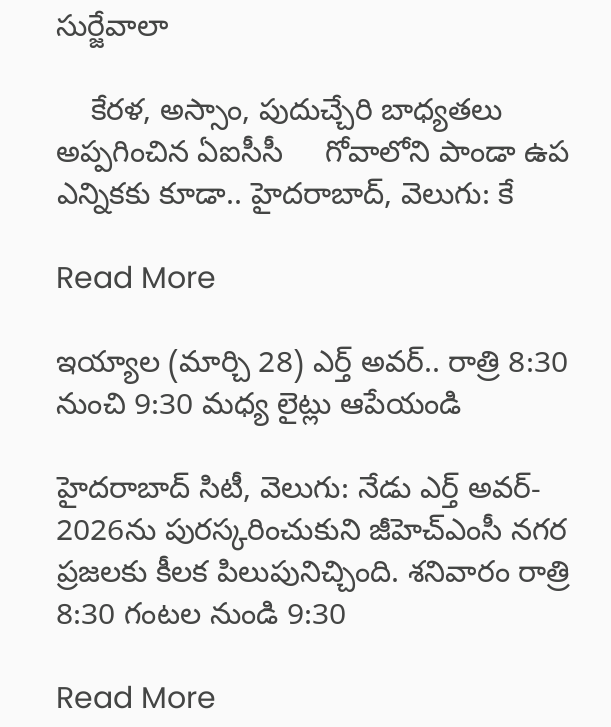సుర్జేవాలా

    కేరళ, అస్సాం, పుదుచ్చేరి బాధ్యతలు అప్పగించిన ఏఐసీసీ     గోవాలోని పాండా ఉప ఎన్నికకు కూడా.. హైదరాబాద్, వెలుగు: కే

Read More

ఇయ్యాల (మార్చి 28) ఎర్త్ అవర్‌.. రాత్రి 8:30 నుంచి 9:30 మధ్య లైట్లు ఆపేయండి

హైదరాబాద్ సిటీ, వెలుగు: నేడు ఎర్త్ అవర్- 2026ను పురస్కరించుకుని జీహెచ్‌ఎంసీ నగర ప్రజలకు కీలక పిలుపునిచ్చింది. శనివారం రాత్రి 8:30 గంటల నుండి 9:30

Read More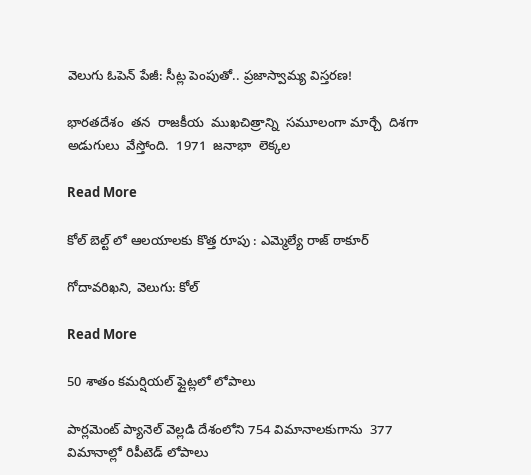వెలుగు ఓపెన్ పేజీ: సీట్ల పెంపుతో.. ప్రజాస్వామ్య విస్తరణ!

భారతదేశం  తన  రాజకీయ  ముఖచిత్రాన్ని  సమూలంగా మార్చే  దిశగా  అడుగులు  వేస్తోంది.  1971  జనాభా  లెక్కల

Read More

కోల్ బెల్ట్ లో ఆలయాలకు కొత్త రూపు : ఎమ్మెల్యే రాజ్ ఠాకూర్

గోదావరిఖని, వెలుగు: కోల్‌‌‌‌‌‌‌‌‌‌‌‌‌‌‌‌‌‌‌‌‌

Read More

50 శాతం కమర్షియల్ ఫ్లైట్లలో లోపాలు

పార్లమెంట్ ప్యానెల్ వెల్లడి దేశంలోని 754 విమానాలకుగాను  377 విమానాల్లో రిపీటెడ్ లోపాలు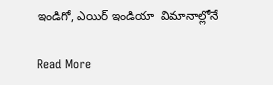ఇండిగో, ఎయిర్ ఇండియా  విమానాల్లోనే

Read More